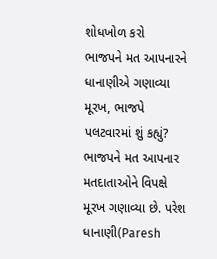શોધખોળ કરો
ભાજપને મત આપનારને ધાનાણીએ ગણાવ્યા મૂરખ, ભાજપે પલટવારમાં શું કહ્યું?
ભાજપને મત આપનાર મતદાતાઓને વિપક્ષે મૂરખ ગણાવ્યા છે. પરેશ ધાનાણી(Paresh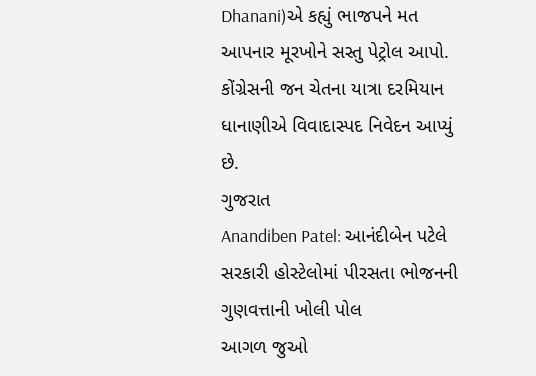Dhanani)એ કહ્યું ભાજપને મત આપનાર મૂરખોને સસ્તુ પેટ્રોલ આપો. કોંગ્રેસની જન ચેતના યાત્રા દરમિયાન ધાનાણીએ વિવાદાસ્પદ નિવેદન આપ્યું છે.
ગુજરાત
Anandiben Patel: આનંદીબેન પટેલે સરકારી હોસ્ટેલોમાં પીરસતા ભોજનની ગુણવત્તાની ખોલી પોલ
આગળ જુઓ